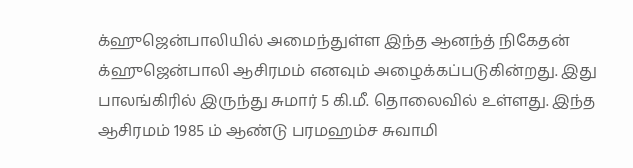க்ஹுஜென்பாலியில் அமைந்துள்ள இந்த ஆனந்த் நிகேதன் க்ஹுஜென்பாலி ஆசிரமம் எனவும் அழைக்கப்படுகின்றது. இது பாலங்கிரில் இருந்து சுமார் 5 கி.மீ. தொலைவில் உள்ளது. இந்த ஆசிரமம் 1985 ம் ஆண்டு பரமஹம்ச சுவாமி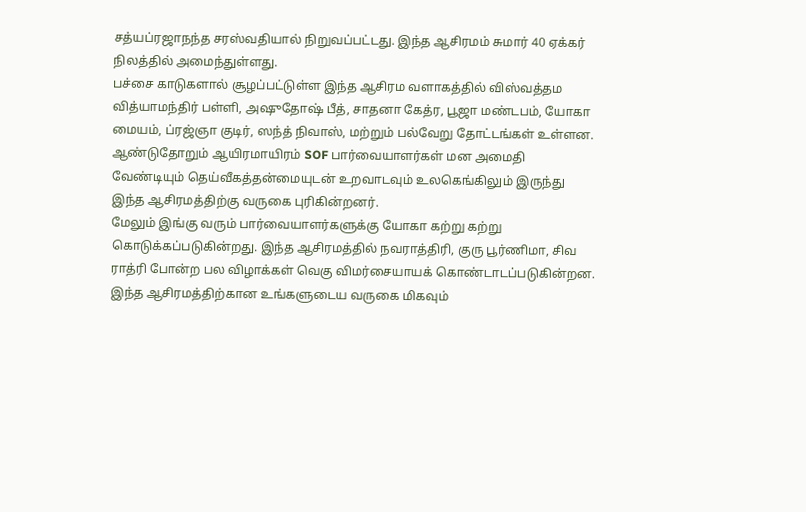சத்யப்ரஜாநந்த சரஸ்வதியால் நிறுவப்பட்டது. இந்த ஆசிரமம் சுமார் 40 ஏக்கர் நிலத்தில் அமைந்துள்ளது.
பச்சை காடுகளால் சூழப்பட்டுள்ள இந்த ஆசிரம வளாகத்தில் விஸ்வத்தம வித்யாமந்திர் பள்ளி, அஷுதோஷ் பீத், சாதனா கேத்ர, பூஜா மண்டபம், யோகா மையம், ப்ரஜ்ஞா குடிர், ஸந்த் நிவாஸ், மற்றும் பல்வேறு தோட்டங்கள் உள்ளன.
ஆண்டுதோறும் ஆயிரமாயிரம் SOF பார்வையாளர்கள் மன அமைதி வேண்டியும் தெய்வீகத்தன்மையுடன் உறவாடவும் உலகெங்கிலும் இருந்து இந்த ஆசிரமத்திற்கு வருகை புரிகின்றனர்.
மேலும் இங்கு வரும் பார்வையாளர்களுக்கு யோகா கற்று கற்று கொடுக்கப்படுகின்றது. இந்த ஆசிரமத்தில் நவராத்திரி, குரு பூர்ணிமா, சிவ ராத்ரி போன்ற பல விழாக்கள் வெகு விமர்சையாயக் கொண்டாடப்படுகின்றன. இந்த ஆசிரமத்திற்கான உங்களுடைய வருகை மிகவும்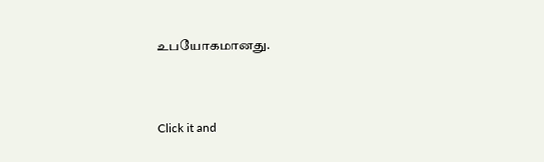உபயோகமானது.



Click it and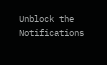Unblock the Notifications